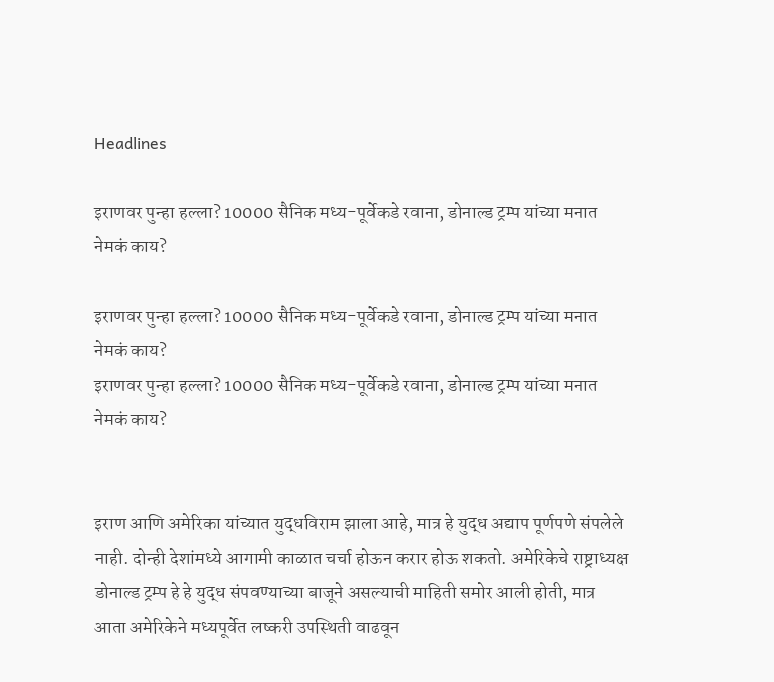Headlines

इराणवर पुन्हा हल्ला? 10000 सैनिक मध्य-पूर्वेकडे रवाना, डोनाल्ड ट्रम्प यांच्या मनात नेमकं काय?

इराणवर पुन्हा हल्ला? 10000 सैनिक मध्य-पूर्वेकडे रवाना, डोनाल्ड ट्रम्प यांच्या मनात नेमकं काय?
इराणवर पुन्हा हल्ला? 10000 सैनिक मध्य-पूर्वेकडे रवाना, डोनाल्ड ट्रम्प यांच्या मनात नेमकं काय?


इराण आणि अमेरिका यांच्यात युद्धविराम झाला आहे, मात्र हे युद्ध अद्याप पूर्णपणे संपलेले नाही. दोन्ही देशांमध्ये आगामी काळात चर्चा होऊन करार होऊ शकतो. अमेरिकेचे राष्ट्राध्यक्ष डोनाल्ड ट्रम्प हे हे युद्ध संपवण्याच्या बाजूने असल्याची माहिती समोर आली होती, मात्र आता अमेरिकेने मध्यपूर्वेत लष्करी उपस्थिती वाढवून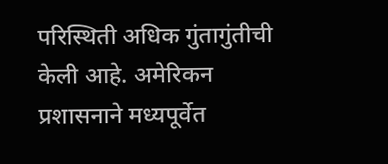परिस्थिती अधिक गुंतागुंतीची केली आहे. अमेरिकन प्रशासनाने मध्यपूर्वेत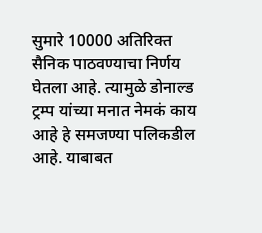सुमारे 10000 अतिरिक्त सैनिक पाठवण्याचा निर्णय घेतला आहे. त्यामुळे डोनाल्ड ट्रम्प यांच्या मनात नेमकं काय आहे हे समजण्या पलिकडील आहे. याबाबत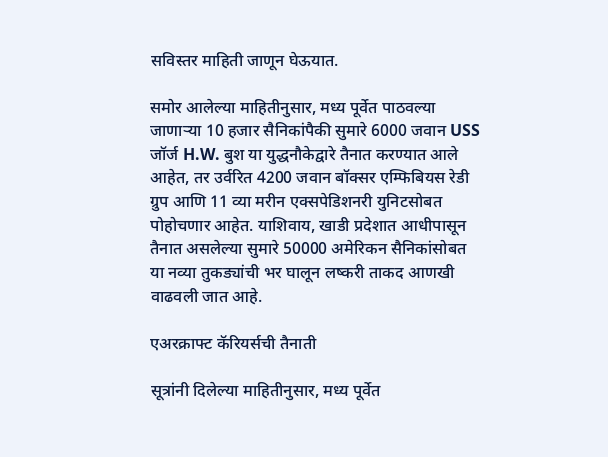सविस्तर माहिती जाणून घेऊयात.

समोर आलेल्या माहितीनुसार, मध्य पूर्वेत पाठवल्या जाणाऱ्या 10 हजार सैनिकांपैकी सुमारे 6000 जवान USS जॉर्ज H.W. बुश या युद्धनौकेद्वारे तैनात करण्यात आले आहेत, तर उर्वरित 4200 जवान बॉक्सर एम्फिबियस रेडी ग्रुप आणि 11 व्या मरीन एक्सपेडिशनरी युनिटसोबत पोहोचणार आहेत. याशिवाय, खाडी प्रदेशात आधीपासून तैनात असलेल्या सुमारे 50000 अमेरिकन सैनिकांसोबत या नव्या तुकड्यांची भर घालून लष्करी ताकद आणखी वाढवली जात आहे.

एअरक्राफ्ट कॅरियर्सची तैनाती

सूत्रांनी दिलेल्या माहितीनुसार, मध्य पूर्वेत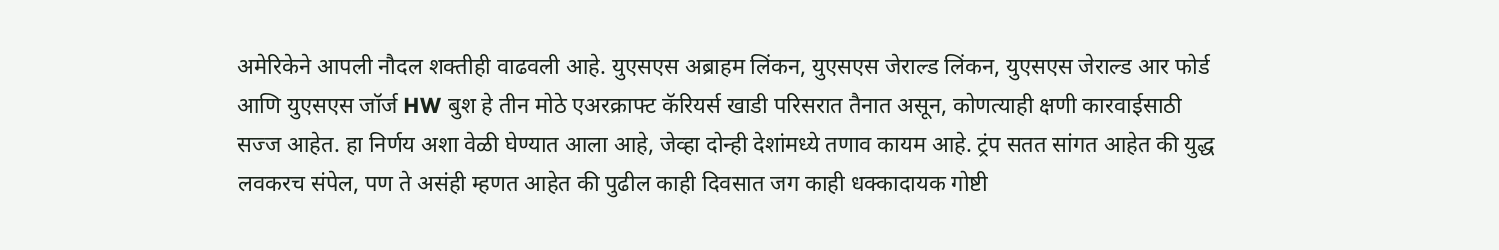अमेरिकेने आपली नौदल शक्तीही वाढवली आहे. युएसएस अब्राहम लिंकन, युएसएस जेराल्ड लिंकन, युएसएस जेराल्ड आर फोर्ड आणि युएसएस जॉर्ज HW बुश हे तीन मोठे एअरक्राफ्ट कॅरियर्स खाडी परिसरात तैनात असून, कोणत्याही क्षणी कारवाईसाठी सज्ज आहेत. हा निर्णय अशा वेळी घेण्यात आला आहे, जेव्हा दोन्ही देशांमध्ये तणाव कायम आहे. ट्रंप सतत सांगत आहेत की युद्ध लवकरच संपेल, पण ते असंही म्हणत आहेत की पुढील काही दिवसात जग काही धक्कादायक गोष्टी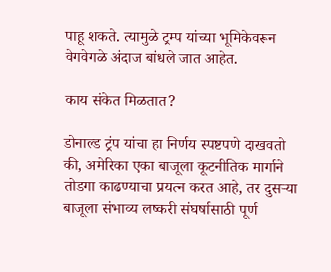पाहू शकते. त्यामुळे ट्रम्प यांच्या भूमिकेवरून वेगवेगळे अंदाज बांधले जात आहेत.

काय संकेत मिळतात?

डोनाल्ड ट्रंप यांचा हा निर्णय स्पष्टपणे दाखवतो की, अमेरिका एका बाजूला कूटनीतिक मार्गाने तोडगा काढण्याचा प्रयत्न करत आहे, तर दुसऱ्या बाजूला संभाव्य लष्करी संघर्षासाठी पूर्ण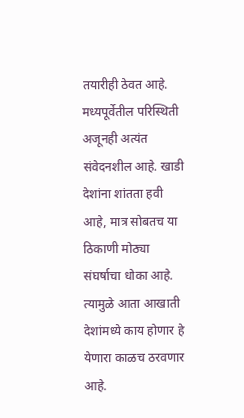तयारीही ठेवत आहे. मध्यपूर्वेतील परिस्थिती अजूनही अत्यंत संवेदनशील आहे. खाडी देशांना शांतता हवी आहे, मात्र सोबतच या ठिकाणी मोठ्या संघर्षाचा धोका आहे. त्यामुळे आता आखाती देशांमध्ये काय होणार हे येणारा काळच ठरवणार आहे.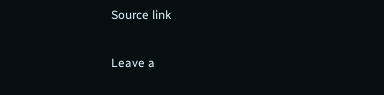Source link

Leave a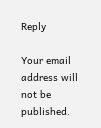Reply

Your email address will not be published.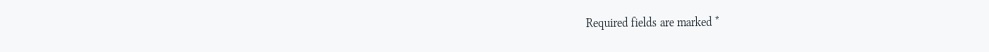Required fields are marked *